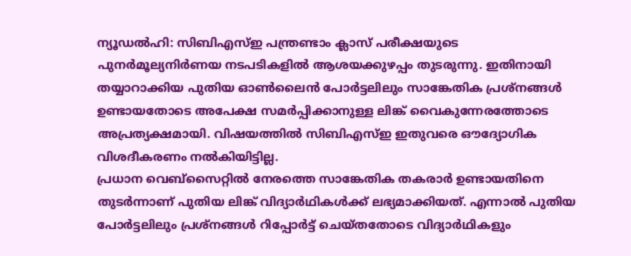ന്യൂഡൽഹി: സിബിഎസ്ഇ പന്ത്രണ്ടാം ക്ലാസ് പരീക്ഷയുടെ പുനർമൂല്യനിർണയ നടപടികളിൽ ആശയക്കുഴപ്പം തുടരുന്നു. ഇതിനായി തയ്യാറാക്കിയ പുതിയ ഓൺലൈൻ പോർട്ടലിലും സാങ്കേതിക പ്രശ്നങ്ങൾ ഉണ്ടായതോടെ അപേക്ഷ സമർപ്പിക്കാനുള്ള ലിങ്ക് വൈകുന്നേരത്തോടെ അപ്രത്യക്ഷമായി. വിഷയത്തിൽ സിബിഎസ്ഇ ഇതുവരെ ഔദ്യോഗിക വിശദീകരണം നൽകിയിട്ടില്ല.
പ്രധാന വെബ്സൈറ്റിൽ നേരത്തെ സാങ്കേതിക തകരാർ ഉണ്ടായതിനെ തുടർന്നാണ് പുതിയ ലിങ്ക് വിദ്യാർഥികൾക്ക് ലഭ്യമാക്കിയത്. എന്നാൽ പുതിയ പോർട്ടലിലും പ്രശ്നങ്ങൾ റിപ്പോർട്ട് ചെയ്തതോടെ വിദ്യാർഥികളും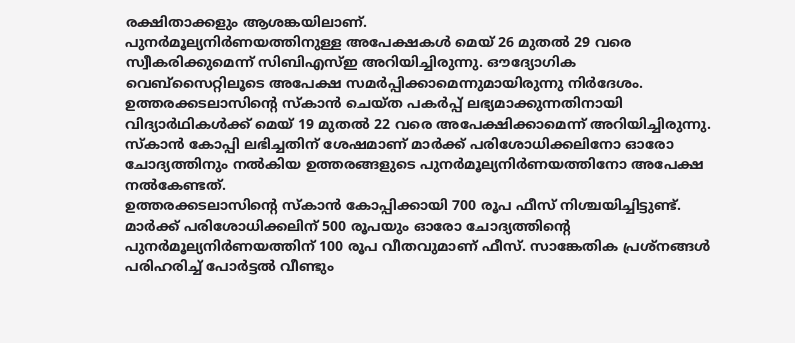രക്ഷിതാക്കളും ആശങ്കയിലാണ്.
പുനർമൂല്യനിർണയത്തിനുള്ള അപേക്ഷകൾ മെയ് 26 മുതൽ 29 വരെ സ്വീകരിക്കുമെന്ന് സിബിഎസ്ഇ അറിയിച്ചിരുന്നു. ഔദ്യോഗിക വെബ്സൈറ്റിലൂടെ അപേക്ഷ സമർപ്പിക്കാമെന്നുമായിരുന്നു നിർദേശം.
ഉത്തരക്കടലാസിന്റെ സ്കാൻ ചെയ്ത പകർപ്പ് ലഭ്യമാക്കുന്നതിനായി വിദ്യാർഥികൾക്ക് മെയ് 19 മുതൽ 22 വരെ അപേക്ഷിക്കാമെന്ന് അറിയിച്ചിരുന്നു. സ്കാൻ കോപ്പി ലഭിച്ചതിന് ശേഷമാണ് മാർക്ക് പരിശോധിക്കലിനോ ഓരോ ചോദ്യത്തിനും നൽകിയ ഉത്തരങ്ങളുടെ പുനർമൂല്യനിർണയത്തിനോ അപേക്ഷ നൽകേണ്ടത്.
ഉത്തരക്കടലാസിന്റെ സ്കാൻ കോപ്പിക്കായി 700 രൂപ ഫീസ് നിശ്ചയിച്ചിട്ടുണ്ട്. മാർക്ക് പരിശോധിക്കലിന് 500 രൂപയും ഓരോ ചോദ്യത്തിന്റെ പുനർമൂല്യനിർണയത്തിന് 100 രൂപ വീതവുമാണ് ഫീസ്. സാങ്കേതിക പ്രശ്നങ്ങൾ പരിഹരിച്ച് പോർട്ടൽ വീണ്ടും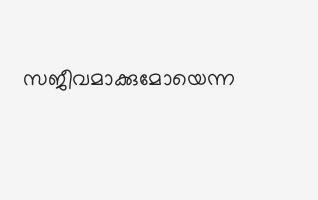സജീവമാക്കുമോയെന്ന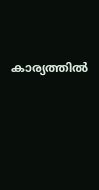കാര്യത്തിൽ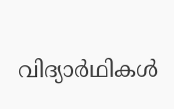വിദ്യാർഥികൾ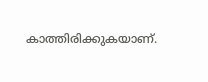കാത്തിരിക്കുകയാണ്.